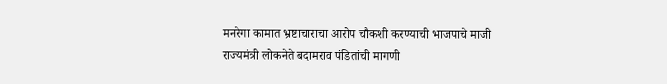मनरेगा कामात भ्रष्टाचाराचा आरोप चौकशी करण्याची भाजपाचे माजी राज्यमंत्री लोकनेते बदामराव पंडितांची मागणी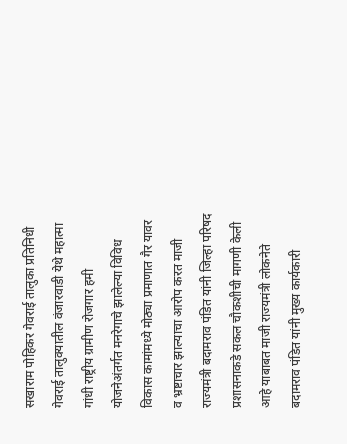सखाराम पोहिकर गेवराई तालुका प्रतिनिधी
गेवराई तालुक्यातील वंजारवाडी येथे महात्मा गांधी राष्ट्रीय ग्रामीण रोजगार हमी योजनेअंतर्गत मनरेगाचे झालेल्या विविध विकास कामांमध्ये मोठ्या प्रमाणात गैर यावर व भ्रष्टाचार झाल्याचा आरोप करत माजी राज्यमंत्री बदामराव पंडित यांनी जिल्हा परिषद प्रशासनाकडे सकल चौकशीची मागणी केली आहे याबाबत माजी राज्यमंत्री लोकनेते बदामराव पंडित यांनी मुख्य कार्यकारी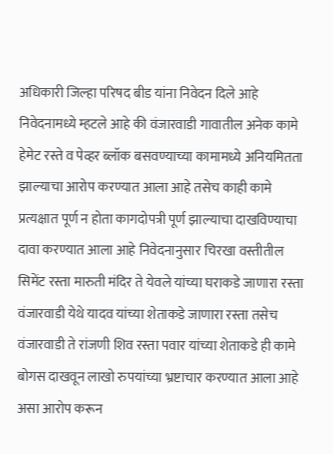अधिकारी जिल्हा परिषद बीड यांना निवेदन दिले आहे निवेदनामध्ये म्हटले आहे की वंजारवाडी गावातील अनेक कामे हेमेट रस्ते व पेव्हर ब्लॉक बसवण्याच्या कामामध्ये अनियमितता झाल्याचा आरोप करण्यात आला आहे तसेच काही कामे प्रत्यक्षात पूर्ण न होता कागदोपत्री पूर्ण झाल्याचा दाखविण्याचा दावा करण्यात आला आहे निवेदनानुसार चिरखा वस्तीतील सिमेंट रस्ता मारुती मंदिर ते येवले यांच्या घराकडे जाणारा रस्ता वंजारवाडी येथे यादव यांच्या शेताकडे जाणारा रस्ता तसेच वंजारवाडी ते रांजणी शिव रस्ता पवार यांच्या शेताकडे ही कामे बोगस दाखवून लाखो रुपयांच्या भ्रष्टाचार करण्यात आला आहे असा आरोप करून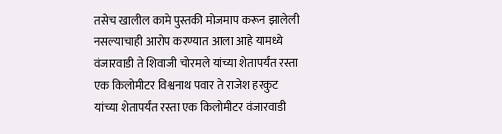तसेच खालील कामे पुस्तकी मोजमाप करून झालेली नसल्याचाही आरोप करण्यात आला आहे यामध्ये वंजारवाडी ते शिवाजी चोरमले यांच्या शेतापर्यंत रस्ता एक किलोमीटर विश्वनाथ पवार ते राजेश हरकुट यांच्या शेतापर्यंत रस्ता एक किलोमीटर वंजारवाडी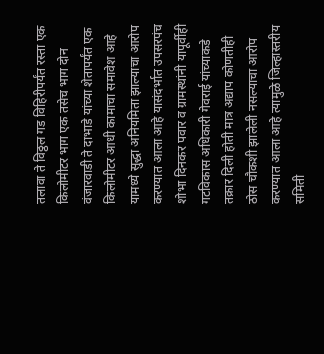तलावा ते विठ्ठल गड विहिरीपर्यंत रस्ता एक किलोमीटर भाग एक तसेच भाग दोन वंजारवाडी ते दाभाडे यांच्या शेतापर्यंत एक किलोमीटर आधी कामाचा समावेश आहे यामध्ये सुद्धा अनियमिता झाल्याचा आरोप करण्यात आला आहे यासंदर्भात उपसरपंच शोभा दिनकर पवार व ग्रामस्थांनी यापूर्वीही गटविकास अधिकारी गेवराई यांच्याकडे तक्रार दिली होती मात्र अद्याप कोणतीही ठोस चौकशी झालेली नसल्याचा आरोप करण्यात आला आहे त्यामुळे जिल्हास्तरीय समिती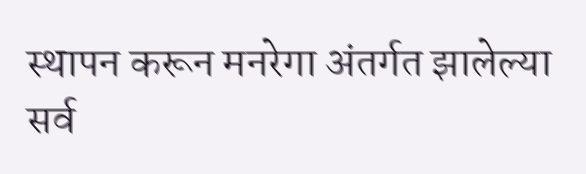स्थापन करून मनरेगा अंतर्गत झालेल्या सर्व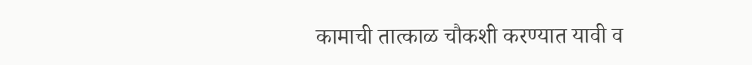कामाची तात्काळ चौकशी करण्यात यावी व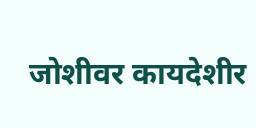जोशीवर कायदेशीर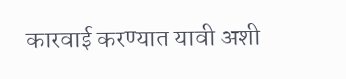कारवाई करण्यात यावी अशी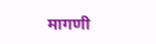मागणी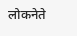लोकनेते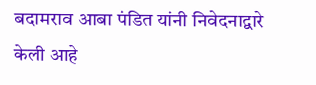बदामराव आबा पंडित यांनी निवेदनाद्वारे केली आहे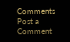Comments
Post a Comment